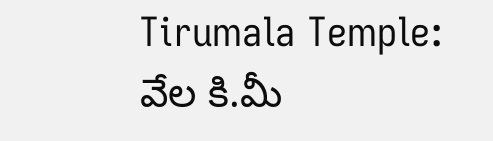Tirumala Temple: వేల కి.మీ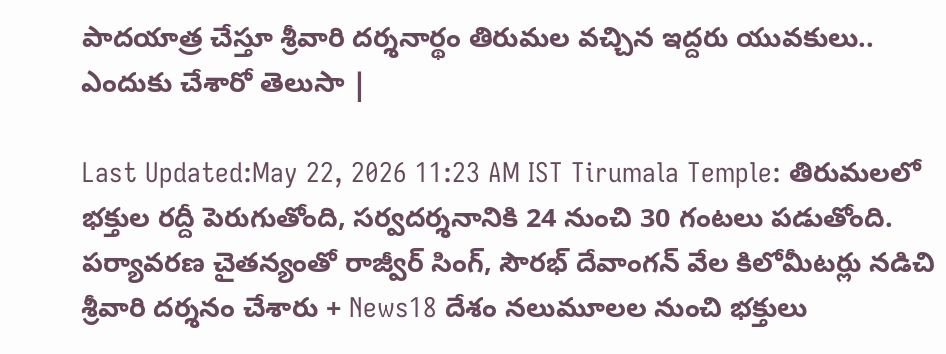పాదయాత్ర చేస్తూ శ్రీవారి దర్శనార్థం తిరుమల వచ్చిన ఇద్దరు యువకులు.. ఎందుకు చేశారో తెలుసా |

Last Updated:May 22, 2026 11:23 AM IST Tirumala Temple: తిరుమలలో భక్తుల రద్దీ పెరుగుతోంది, సర్వదర్శనానికి 24 నుంచి 30 గంటలు పడుతోంది. పర్యావరణ చైతన్యంతో రాజ్వీర్ సింగ్, సౌరభ్ దేవాంగన్ వేల కిలోమీటర్లు నడిచి శ్రీవారి దర్శనం చేశారు + News18 దేశం నలుమూలల నుంచి భక్తులు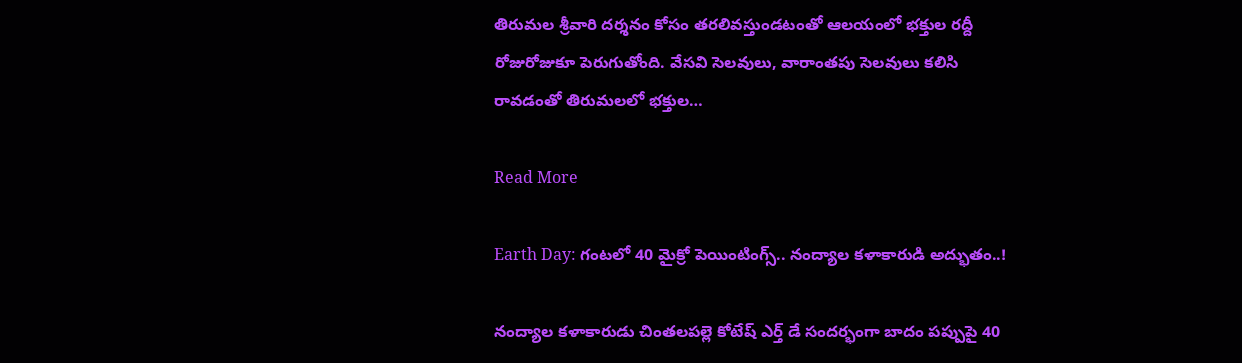తిరుమల శ్రీవారి దర్శనం కోసం తరలివస్తుండటంతో ఆలయంలో భక్తుల రద్దీ రోజురోజుకూ పెరుగుతోంది. వేసవి సెలవులు, వారాంతపు సెలవులు కలిసి రావడంతో తిరుమలలో భక్తుల…

Read More

Earth Day: గంటలో 40 మైక్రో పెయింటింగ్స్.. నంద్యాల కళాకారుడి అద్భుతం..!

నంద్యాల కళాకారుడు చింతలపల్లె కోటేష్ ఎర్త్ డే సందర్భంగా బాదం పప్పుపై 40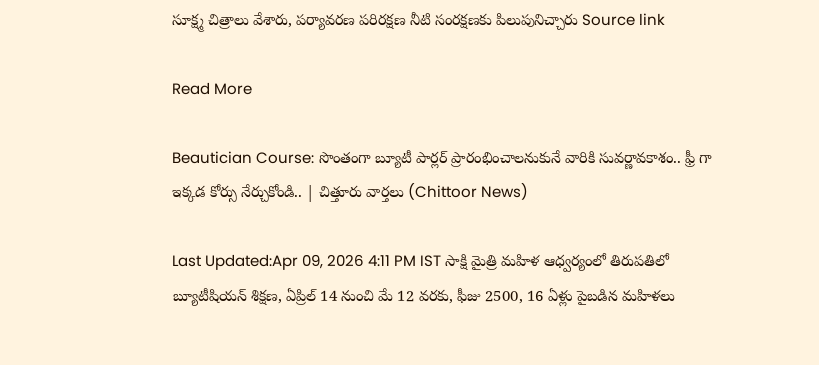సూక్ష్మ చిత్రాలు వేశారు, పర్యావరణ పరిరక్షణ నీటి సంరక్షణకు పిలుపునిచ్చారు Source link

Read More

Beautician Course: సొంతంగా బ్యూటీ పార్లర్ ప్రారంభించాలనుకునే వారికి సువర్ణావకాశం.. ఫ్రీ గా ఇక్కడ కోర్సు నేర్చుకోండి.. | చిత్తూరు వార్తలు (Chittoor News)

Last Updated:Apr 09, 2026 4:11 PM IST సాక్షి మైత్రి మహిళ ఆధ్వర్యంలో తిరుపతిలో బ్యూటీషియన్ శిక్షణ, ఏప్రిల్ 14 నుంచి మే 12 వరకు, ఫీజు 2500, 16 ఏళ్లు పైబడిన మహిళలు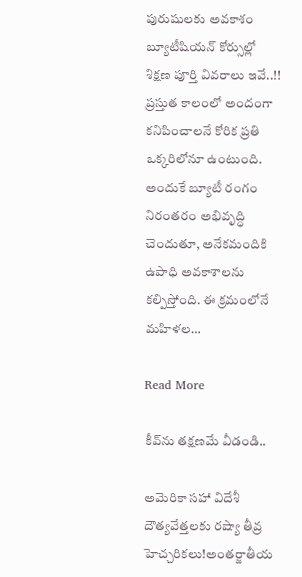పురుషులకు అవకాశం బ్యూటీషియన్ కోర్సుల్లో శిక్షణ పూర్తి వివరాలు ఇవే..!! ప్రస్తుత కాలంలో అందంగా కనిపించాలనే కోరిక ప్రతి ఒక్కరిలోనూ ఉంటుంది. అందుకే బ్యూటీ రంగం నిరంతరం అభివృద్ధి చెందుతూ, అనేకమందికి ఉపాధి అవకాశాలను కల్పిస్తోంది. ఈ క్రమంలోనే మహిళల…

Read More

కీవ్‌ను తక్షణమే వీడండి..

అమెరికా సహా విదేశీ దౌత్యవేత్తలకు రష్యా తీవ్ర హెచ్చరికలు!అంతర్జాతీయ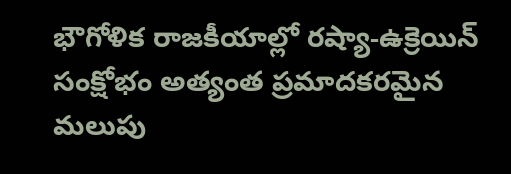భౌగోళిక రాజకీయాల్లో రష్యా-ఉక్రెయిన్ సంక్షోభం అత్యంత ప్రమాదకరమైన మలుపు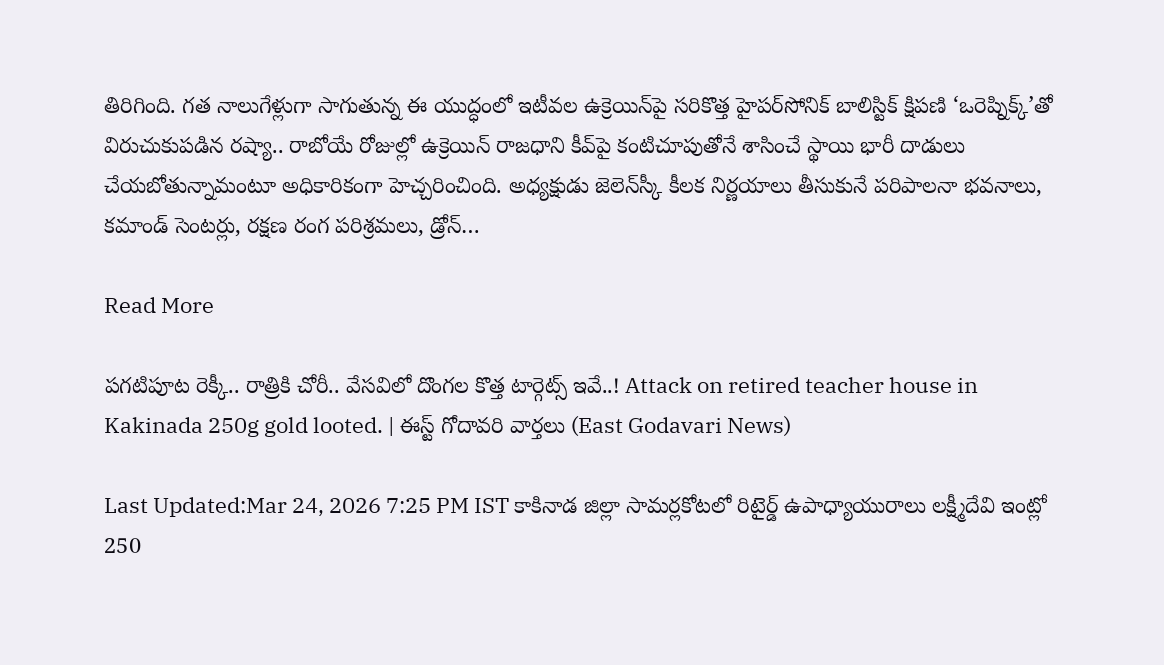తిరిగింది. గత నాలుగేళ్లుగా సాగుతున్న ఈ యుద్ధంలో ఇటీవల ఉక్రెయిన్‌పై సరికొత్త హైపర్‌సోనిక్ బాలిస్టిక్ క్షిపణి ‘ఒరెష్నిక్క్’తో విరుచుకుపడిన రష్యా.. రాబోయే రోజుల్లో ఉక్రెయిన్ రాజధాని కీవ్‌పై కంటిచూపుతోనే శాసించే స్థాయి భారీ దాడులు చేయబోతున్నామంటూ అధికారికంగా హెచ్చరించింది. అధ్యక్షుడు జెలెన్‌స్కీ కీలక నిర్ణయాలు తీసుకునే పరిపాలనా భవనాలు, కమాండ్ సెంటర్లు, రక్షణ రంగ పరిశ్రమలు, డ్రోన్…

Read More

పగటిపూట రెక్కీ.. రాత్రికి చోరీ.. వేసవిలో దొంగల కొత్త టార్గెట్స్ ఇవే..! Attack on retired teacher house in Kakinada 250g gold looted. | ఈస్ట్ గోదావరి వార్తలు (East Godavari News)

Last Updated:Mar 24, 2026 7:25 PM IST కాకినాడ జిల్లా సామర్లకోటలో రిటైర్డ్ ఉపాధ్యాయురాలు లక్ష్మీదేవి ఇంట్లో 250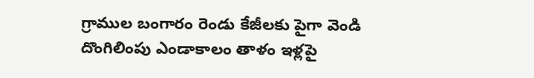గ్రాముల బంగారం రెండు కేజీలకు పైగా వెండి దొంగిలింపు ఎండాకాలం తాళం ఇళ్లపై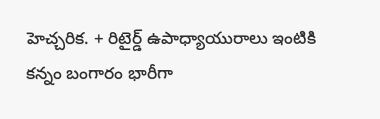హెచ్చరిక. + రిటైర్డ్ ఉపాధ్యాయురాలు ఇంటికి కన్నం బంగారం భారీగా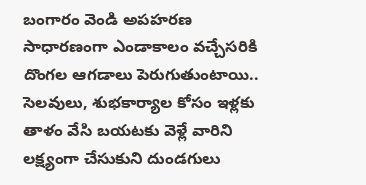బంగారం వెండి అపహరణ సాధారణంగా ఎండాకాలం వచ్చేసరికి దొంగల ఆగడాలు పెరుగుతుంటాయి.. సెలవులు, శుభకార్యాల కోసం ఇళ్లకు తాళం వేసి బయటకు వెళ్లే వారిని లక్ష్యంగా చేసుకుని దుండగులు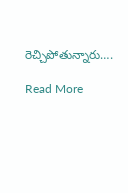రెచ్చిపోతున్నారు….

Read More